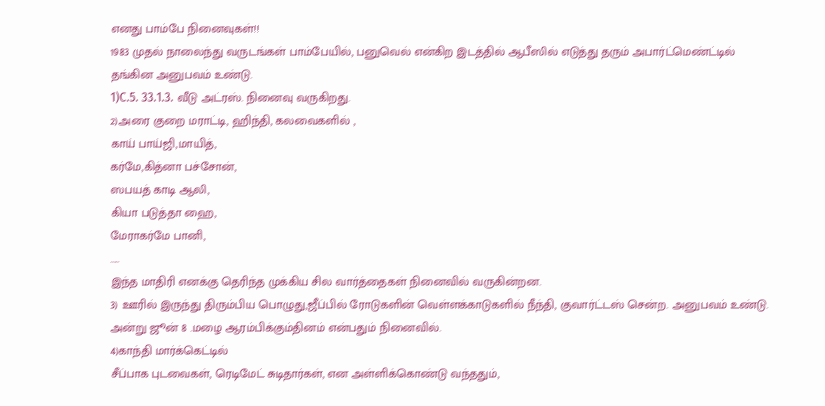எனது பாம்பே நினைவுகள்!!
1983 முதல் நாலைந்து வருடங்கள் பாம்பேயில், பனுவெல் என்கிற இடத்தில் ஆபீஸில் எடுத்து தரும் அபார்ட்மெண்ட்டில் தங்கின அனுபவம் உண்டு.
1)C.5. 33.1.3. வீடு அட்ரஸ். நினைவு வருகிறது.
2)அரை குறை மராட்டி, ஹிந்தி, கலவைகளில் ,
காய் பாய்ஜி,மாயித்,
கர்மே,கித்னா பச்சோன்,
ஸபயத் காடி ஆலி,
கியா படுத்தா ஹை,
மேராகர்மே பானி,
.....
இந்த மாதிரி எனக்கு தெரிந்த முக்கிய சில வார்த்தைகள் நினைவில் வருகின்றன.
3) ஊரில் இருந்து திரும்பிய பொழுது,ஜீப்பில் ரோடுகளின் வெள்ளக்காடுகளில் நீந்தி, குவார்ட்டஸ் சென்ற. அனுபவம் உண்டு. அன்று ஜூன் 8 .மழை ஆரம்பிக்கும்தினம் என்பதும் நினைவில்.
4)காந்தி மார்க்கெட்டில்
சீப்பாக புடவைகள், ரெடிமேட் சுடிதார்கள், என அள்ளிக்கொண்டு வந்ததும்,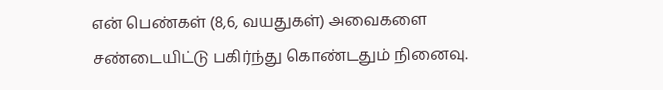என் பெண்கள் (8,6, வயதுகள்) அவைகளை
சண்டையிட்டு பகிர்ந்து கொண்டதும் நினைவு.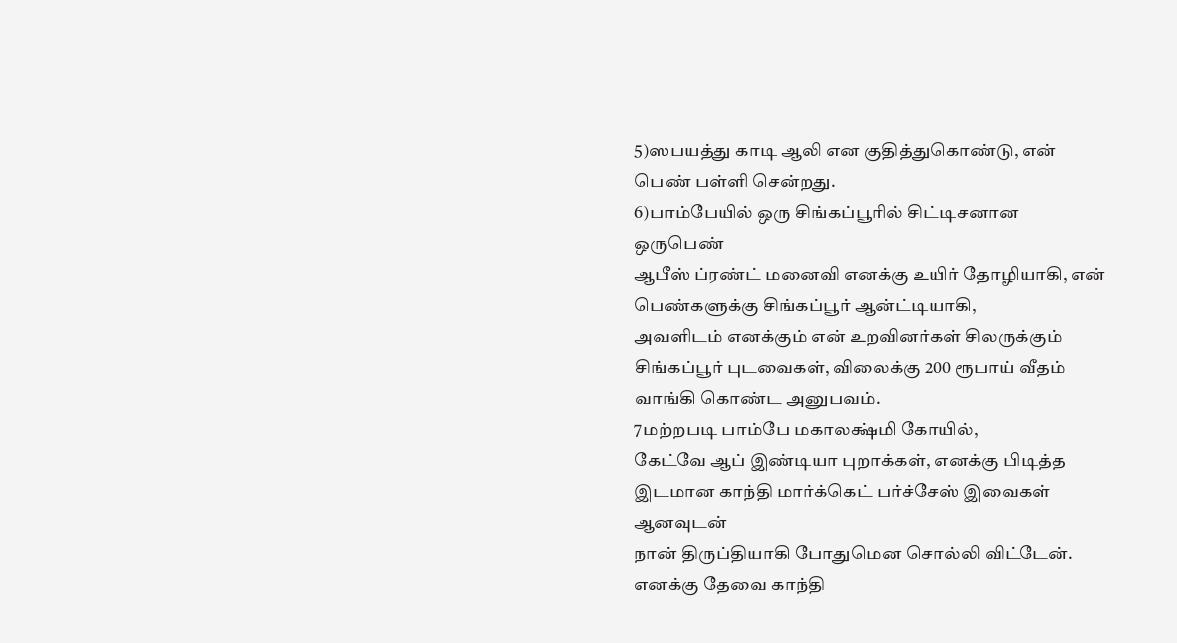5)ஸபயத்து காடி ஆலி என குதித்துகொண்டு, என் பெண் பள்ளி சென்றது.
6)பாம்பேயில் ஒரு சிங்கப்பூரில் சிட்டிசனான ஒருபெண்
ஆபீஸ் ப்ரண்ட் மனைவி எனக்கு உயிர் தோழியாகி, என் பெண்களுக்கு சிங்கப்பூர் ஆன்ட்டியாகி,
அவளிடம் எனக்கும் என் உறவினர்கள் சிலருக்கும் சிங்கப்பூர் புடவைகள், விலைக்கு 200 ரூபாய் வீதம் வாங்கி கொண்ட அனுபவம்.
7மற்றபடி பாம்பே மகாலக்ஷ்மி கோயில்,
கேட்வே ஆப் இண்டியா புறாக்கள், எனக்கு பிடித்த இடமான காந்தி மார்க்கெட் பர்ச்சேஸ் இவைகள் ஆனவுடன்
நான் திருப்தியாகி போதுமென சொல்லி விட்டேன்.
எனக்கு தேவை காந்தி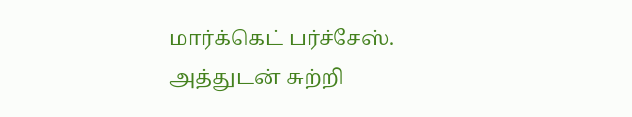மார்க்கெட் பர்ச்சேஸ்.
அத்துடன் சுற்றி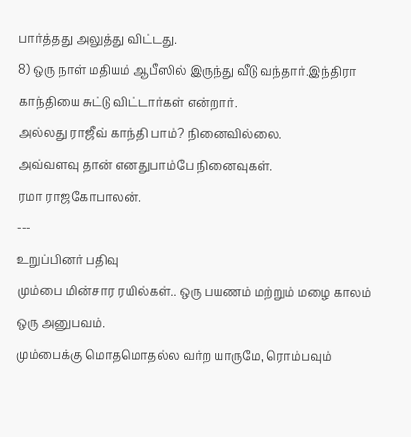பார்த்தது அலுத்து விட்டது.
8) ஒரு நாள் மதியம் ஆபீஸில் இருந்து வீடு வந்தார்.இந்திரா காந்தியை சுட்டு விட்டார்கள் என்றார்.
அல்லது ராஜீவ் காந்தி பாம்? நினைவில்லை.
அவ்வளவு தான் எனதுபாம்பே நினைவுகள்.
ரமா ராஜகோபாலன்.
---
உறுப்பினர் பதிவு
மும்பை மின்சார ரயில்கள்.. ஒரு பயணம் மற்றும் மழை காலம் ஒரு அனுபவம்.
மும்பைக்கு மொதமொதல்ல வர்ற யாருமே, ரொம்பவும்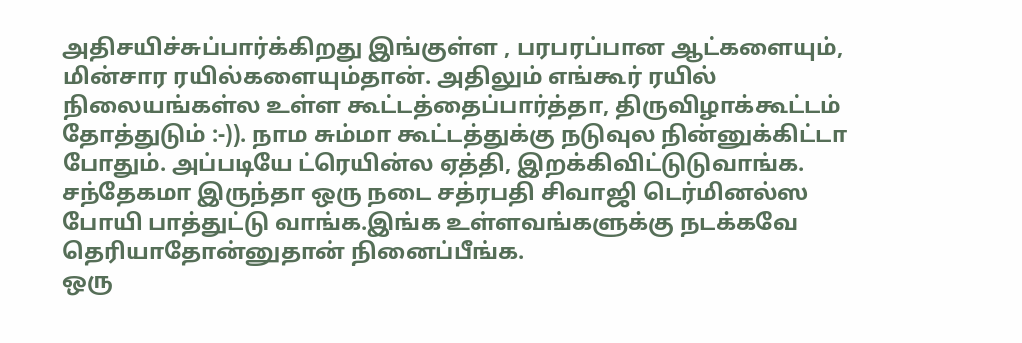அதிசயிச்சுப்பார்க்கிறது இங்குள்ள , பரபரப்பான ஆட்களையும், மின்சார ரயில்களையும்தான். அதிலும் எங்கூர் ரயில் நிலையங்கள்ல உள்ள கூட்டத்தைப்பார்த்தா, திருவிழாக்கூட்டம் தோத்துடும் :-)). நாம சும்மா கூட்டத்துக்கு நடுவுல நின்னுக்கிட்டா போதும். அப்படியே ட்ரெயின்ல ஏத்தி, இறக்கிவிட்டுடுவாங்க. சந்தேகமா இருந்தா ஒரு நடை சத்ரபதி சிவாஜி டெர்மினல்ஸ போயி பாத்துட்டு வாங்க.இங்க உள்ளவங்களுக்கு நடக்கவே தெரியாதோன்னுதான் நினைப்பீங்க.
ஒரு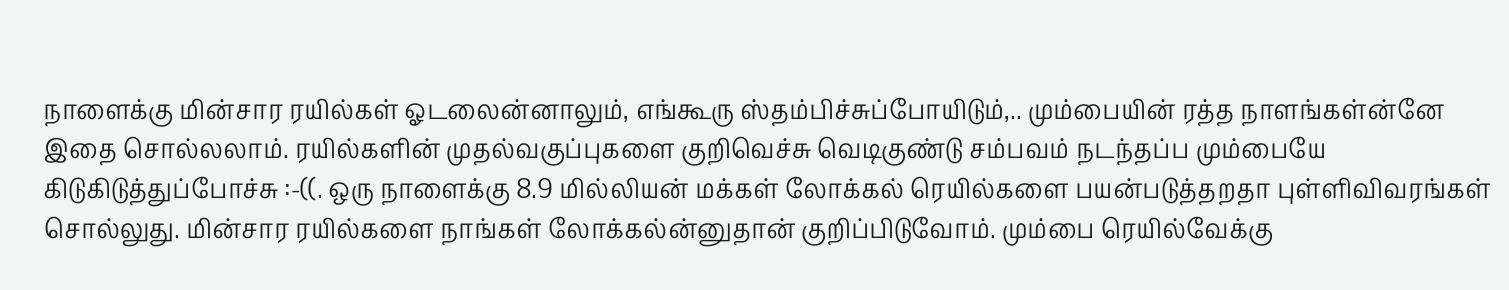நாளைக்கு மின்சார ரயில்கள் ஓடலைன்னாலும், எங்கூரு ஸ்தம்பிச்சுப்போயிடும்,.. மும்பையின் ரத்த நாளங்கள்ன்னே இதை சொல்லலாம். ரயில்களின் முதல்வகுப்புகளை குறிவெச்சு வெடிகுண்டு சம்பவம் நடந்தப்ப மும்பையே கிடுகிடுத்துப்போச்சு :-((. ஒரு நாளைக்கு 8.9 மில்லியன் மக்கள் லோக்கல் ரெயில்களை பயன்படுத்தறதா புள்ளிவிவரங்கள் சொல்லுது. மின்சார ரயில்களை நாங்கள் லோக்கல்ன்னுதான் குறிப்பிடுவோம். மும்பை ரெயில்வேக்கு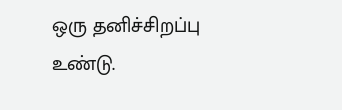ஒரு தனிச்சிறப்பு உண்டு.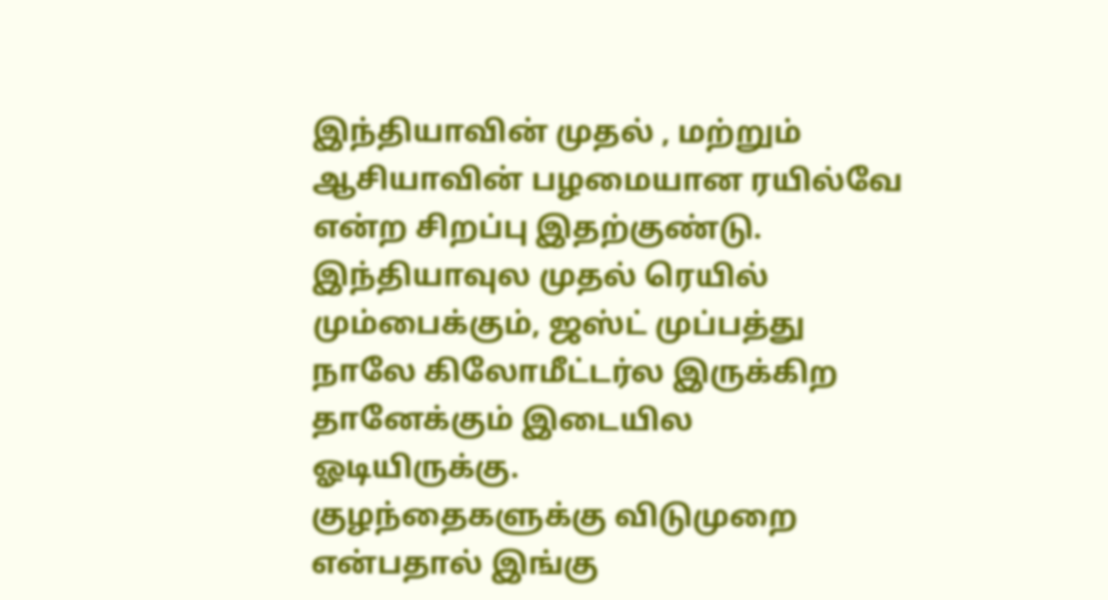இந்தியாவின் முதல் , மற்றும் ஆசியாவின் பழமையான ரயில்வே என்ற சிறப்பு இதற்குண்டு. இந்தியாவுல முதல் ரெயில் மும்பைக்கும், ஜஸ்ட் முப்பத்து நாலே கிலோமீட்டர்ல இருக்கிற தானேக்கும் இடையில ஓடியிருக்கு.
குழந்தைகளுக்கு விடுமுறை என்பதால் இங்கு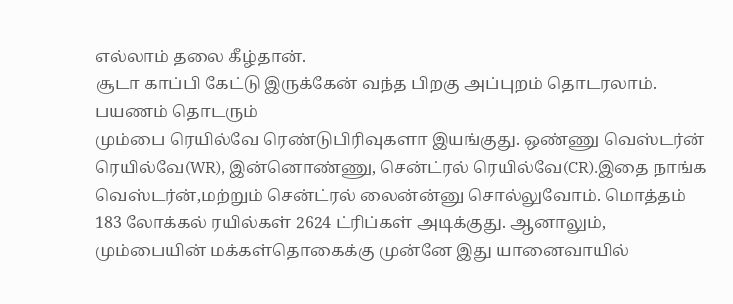எல்லாம் தலை கீழ்தான்.
சூடா காப்பி கேட்டு இருக்கேன் வந்த பிறகு அப்புறம் தொடரலாம்.
பயணம் தொடரும்
மும்பை ரெயில்வே ரெண்டுபிரிவுகளா இயங்குது. ஒண்ணு வெஸ்டர்ன் ரெயில்வே(WR), இன்னொண்ணு, சென்ட்ரல் ரெயில்வே(CR).இதை நாங்க வெஸ்டர்ன்,மற்றும் சென்ட்ரல் லைன்ன்னு சொல்லுவோம். மொத்தம் 183 லோக்கல் ரயில்கள் 2624 ட்ரிப்கள் அடிக்குது. ஆனாலும், மும்பையின் மக்கள்தொகைக்கு முன்னே இது யானைவாயில்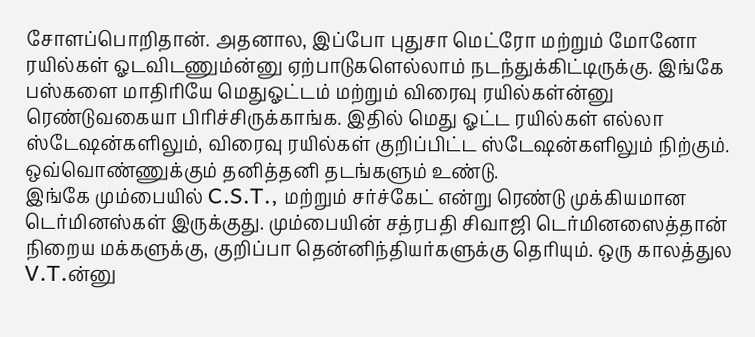சோளப்பொறிதான். அதனால, இப்போ புதுசா மெட்ரோ மற்றும் மோனோ ரயில்கள் ஓடவிடணும்ன்னு ஏற்பாடுகளெல்லாம் நடந்துக்கிட்டிருக்கு. இங்கே பஸ்களை மாதிரியே மெதுஓட்டம் மற்றும் விரைவு ரயில்கள்ன்னு ரெண்டுவகையா பிரிச்சிருக்காங்க. இதில் மெது ஓட்ட ரயில்கள் எல்லா ஸ்டேஷன்களிலும், விரைவு ரயில்கள் குறிப்பிட்ட ஸ்டேஷன்களிலும் நிற்கும். ஒவ்வொண்ணுக்கும் தனித்தனி தடங்களும் உண்டு.
இங்கே மும்பையில் C.S.T., மற்றும் சர்ச்கேட் என்று ரெண்டு முக்கியமான டெர்மினஸ்கள் இருக்குது. மும்பையின் சத்ரபதி சிவாஜி டெர்மினஸைத்தான் நிறைய மக்களுக்கு, குறிப்பா தென்னிந்தியர்களுக்கு தெரியும். ஒரு காலத்துல V.T.ன்னு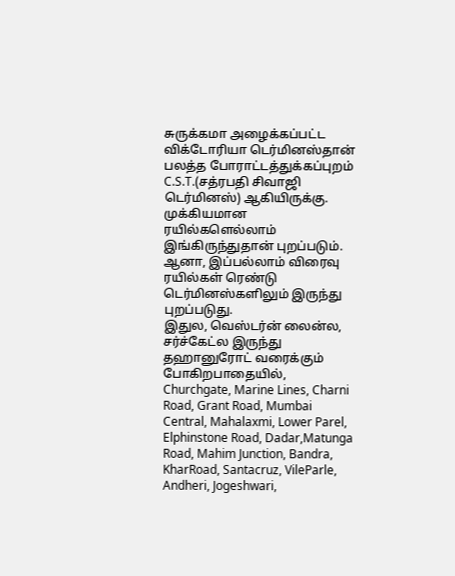சுருக்கமா அழைக்கப்பட்ட விக்டோரியா டெர்மினஸ்தான் பலத்த போராட்டத்துக்கப்புறம் C.S.T.(சத்ரபதி சிவாஜி டெர்மினஸ்) ஆகியிருக்கு. முக்கியமான ரயில்களெல்லாம் இங்கிருந்துதான் புறப்படும். ஆனா, இப்பல்லாம் விரைவு ரயில்கள் ரெண்டு டெர்மினஸ்களிலும் இருந்து புறப்படுது.
இதுல, வெஸ்டர்ன் லைன்ல, சர்ச்கேட்ல இருந்து தஹானுரோட் வரைக்கும் போகிறபாதையில்,
Churchgate, Marine Lines, Charni Road, Grant Road, Mumbai Central, Mahalaxmi, Lower Parel, Elphinstone Road, Dadar,Matunga Road, Mahim Junction, Bandra, KharRoad, Santacruz, VileParle, Andheri, Jogeshwari,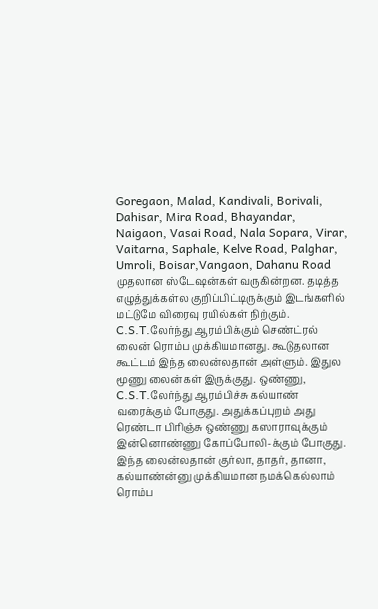Goregaon, Malad, Kandivali, Borivali, Dahisar, Mira Road, Bhayandar, Naigaon, Vasai Road, Nala Sopara, Virar, Vaitarna, Saphale, Kelve Road, Palghar, Umroli, Boisar,Vangaon, Dahanu Road
முதலான ஸ்டேஷன்கள் வருகின்றன. தடித்த எழுத்துக்கள்ல குறிப்பிட்டிருக்கும் இடங்களில் மட்டுமே விரைவு ரயில்கள் நிற்கும்.
C.S.T.லேர்ந்து ஆரம்பிக்கும் செண்ட்ரல் லைன் ரொம்ப முக்கியமானது. கூடுதலான கூட்டம் இந்த லைன்லதான் அள்ளும். இதுல மூணு லைன்கள் இருக்குது. ஒண்ணு, C.S.T.லேர்ந்து ஆரம்பிச்சு கல்யாண் வரைக்கும் போகுது. அதுக்கப்புறம் அது ரெண்டா பிரிஞ்சு ஒண்ணு கஸாராவுக்கும் இன்னொண்ணு கோப்போலி-க்கும் போகுது. இந்த லைன்லதான் குர்லா, தாதர், தானா, கல்யாண்ன்னு முக்கியமான நமக்கெல்லாம் ரொம்ப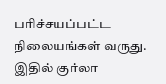பரிச்சயப்பட்ட நிலையங்கள் வருது. இதில் குர்லா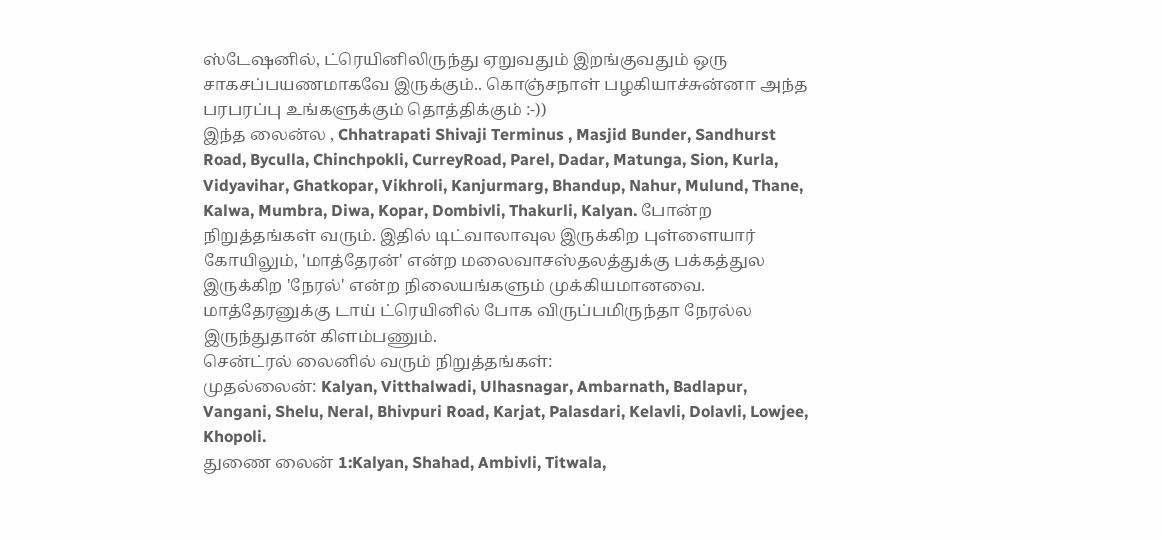ஸ்டேஷனில், ட்ரெயினிலிருந்து ஏறுவதும் இறங்குவதும் ஒரு சாகசப்பயணமாகவே இருக்கும்.. கொஞ்சநாள் பழகியாச்சுன்னா அந்த பரபரப்பு உங்களுக்கும் தொத்திக்கும் :-))
இந்த லைன்ல , Chhatrapati Shivaji Terminus , Masjid Bunder, Sandhurst Road, Byculla, Chinchpokli, CurreyRoad, Parel, Dadar, Matunga, Sion, Kurla, Vidyavihar, Ghatkopar, Vikhroli, Kanjurmarg, Bhandup, Nahur, Mulund, Thane, Kalwa, Mumbra, Diwa, Kopar, Dombivli, Thakurli, Kalyan. போன்ற நிறுத்தங்கள் வரும். இதில் டிட்வாலாவுல இருக்கிற புள்ளையார் கோயிலும், 'மாத்தேரன்' என்ற மலைவாசஸ்தலத்துக்கு பக்கத்துல இருக்கிற 'நேரல்' என்ற நிலையங்களும் முக்கியமானவை. மாத்தேரனுக்கு டாய் ட்ரெயினில் போக விருப்பமிருந்தா நேரல்ல இருந்துதான் கிளம்பணும்.
சென்ட்ரல் லைனில் வரும் நிறுத்தங்கள்:
முதல்லைன்: Kalyan, Vitthalwadi, Ulhasnagar, Ambarnath, Badlapur, Vangani, Shelu, Neral, Bhivpuri Road, Karjat, Palasdari, Kelavli, Dolavli, Lowjee, Khopoli.
துணை லைன் 1:Kalyan, Shahad, Ambivli, Titwala,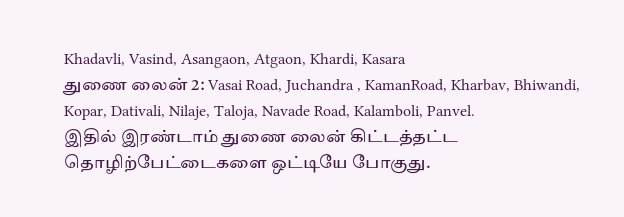Khadavli, Vasind, Asangaon, Atgaon, Khardi, Kasara
துணை லைன் 2: Vasai Road, Juchandra , KamanRoad, Kharbav, Bhiwandi, Kopar, Dativali, Nilaje, Taloja, Navade Road, Kalamboli, Panvel.
இதில் இரண்டாம் துணை லைன் கிட்டத்தட்ட தொழிற்பேட்டைகளை ஒட்டியே போகுது.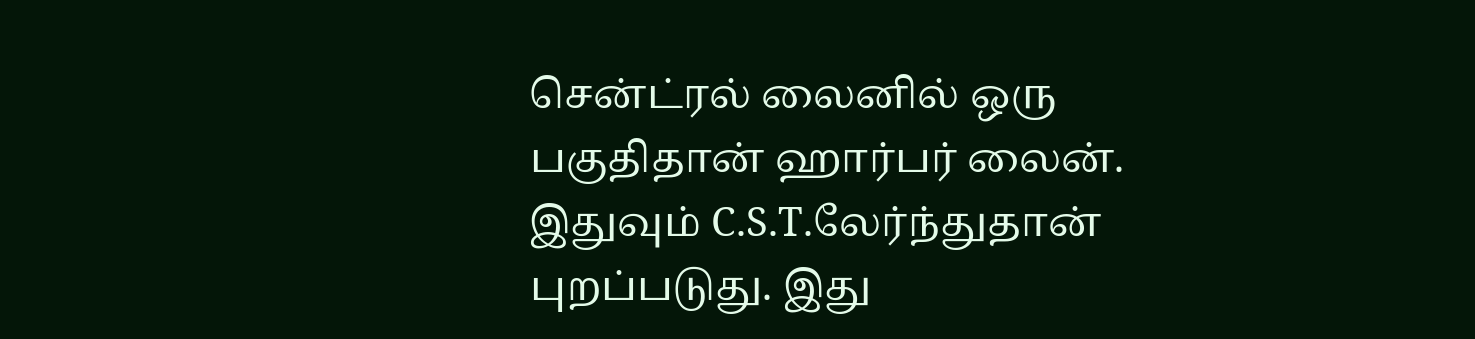சென்ட்ரல் லைனில் ஒரு பகுதிதான் ஹார்பர் லைன். இதுவும் C.S.T.லேர்ந்துதான் புறப்படுது. இது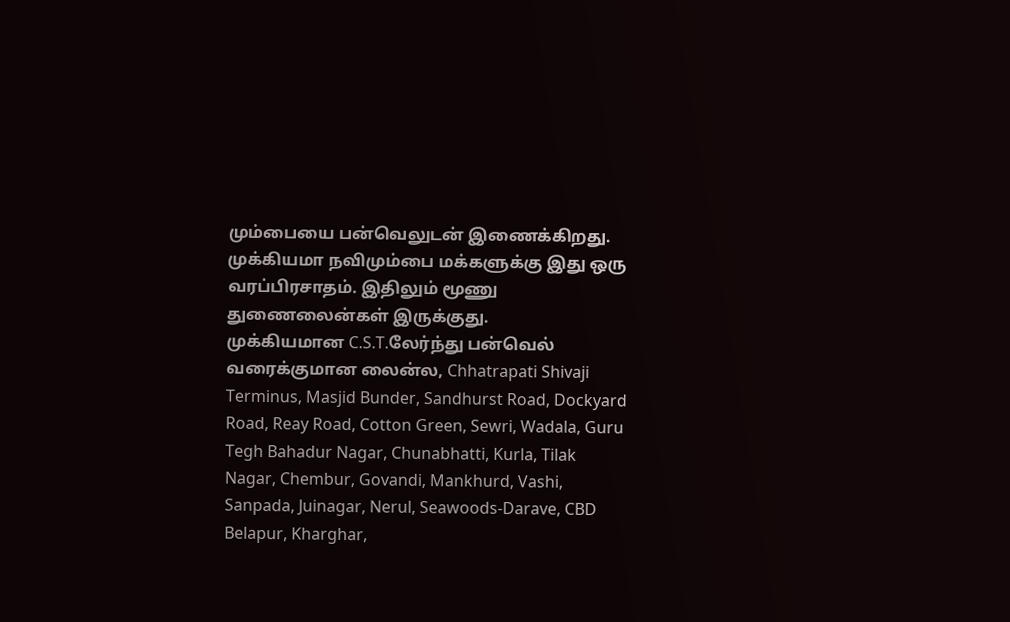மும்பையை பன்வெலுடன் இணைக்கிறது. முக்கியமா நவிமும்பை மக்களுக்கு இது ஒரு வரப்பிரசாதம். இதிலும் மூணு துணைலைன்கள் இருக்குது.
முக்கியமான C.S.T.லேர்ந்து பன்வெல் வரைக்குமான லைன்ல, Chhatrapati Shivaji Terminus, Masjid Bunder, Sandhurst Road, Dockyard Road, Reay Road, Cotton Green, Sewri, Wadala, Guru Tegh Bahadur Nagar, Chunabhatti, Kurla, Tilak Nagar, Chembur, Govandi, Mankhurd, Vashi, Sanpada, Juinagar, Nerul, Seawoods-Darave, CBD Belapur, Kharghar,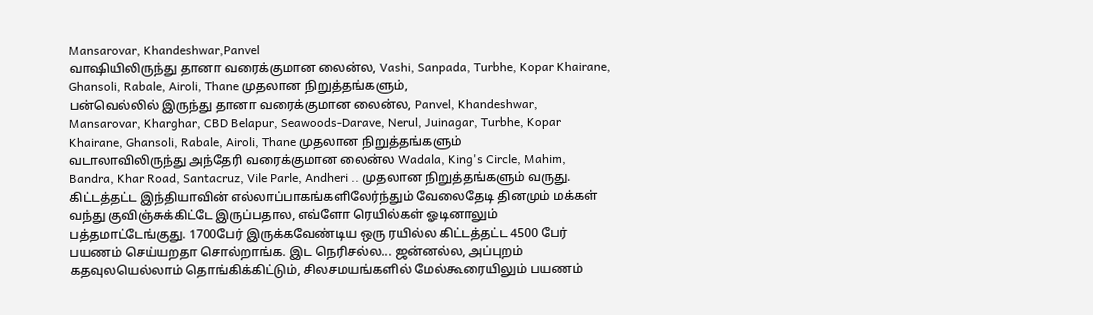Mansarovar, Khandeshwar,Panvel
வாஷியிலிருந்து தானா வரைக்குமான லைன்ல, Vashi, Sanpada, Turbhe, Kopar Khairane, Ghansoli, Rabale, Airoli, Thane முதலான நிறுத்தங்களும்,
பன்வெல்லில் இருந்து தானா வரைக்குமான லைன்ல, Panvel, Khandeshwar, Mansarovar, Kharghar, CBD Belapur, Seawoods-Darave, Nerul, Juinagar, Turbhe, Kopar Khairane, Ghansoli, Rabale, Airoli, Thane முதலான நிறுத்தங்களும்
வடாலாவிலிருந்து அந்தேரி வரைக்குமான லைன்ல Wadala, King's Circle, Mahim, Bandra, Khar Road, Santacruz, Vile Parle, Andheri .. முதலான நிறுத்தங்களும் வருது.
கிட்டத்தட்ட இந்தியாவின் எல்லாப்பாகங்களிலேர்ந்தும் வேலைதேடி தினமும் மக்கள் வந்து குவிஞ்சுக்கிட்டே இருப்பதால, எவ்ளோ ரெயில்கள் ஓடினாலும் பத்தமாட்டேங்குது. 1700பேர் இருக்கவேண்டிய ஒரு ரயில்ல கிட்டத்தட்ட 4500 பேர் பயணம் செய்யறதா சொல்றாங்க. இட நெரிசல்ல... ஜன்னல்ல, அப்புறம் கதவுலயெல்லாம் தொங்கிக்கிட்டும், சிலசமயங்களில் மேல்கூரையிலும் பயணம்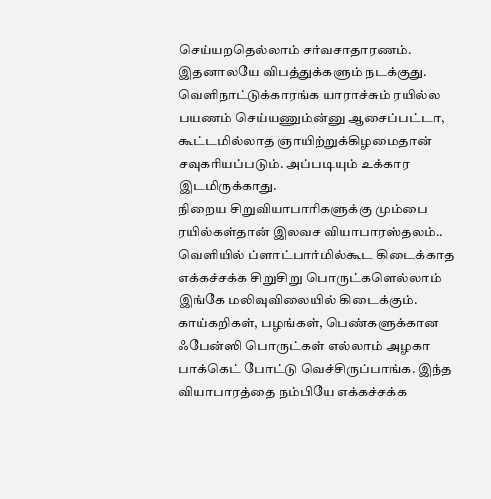செய்யறதெல்லாம் சர்வசாதாரணம். இதனாலயே விபத்துக்களும் நடக்குது. வெளிநாட்டுக்காரங்க யாராச்சும் ரயில்ல பயணம் செய்யணும்ன்னு ஆசைப்பட்டா, கூட்டமில்லாத ஞாயிற்றுக்கிழமைதான் சவுகரியப்படும். அப்படியும் உக்கார இடமிருக்காது.
நிறைய சிறுவியாபாரிகளுக்கு மும்பை ரயில்கள்தான் இலவச வியாபாரஸ்தலம்.. வெளியில் ப்ளாட்பார்மில்கூட கிடைக்காத எக்கச்சக்க சிறுசிறு பொருட்களெல்லாம் இங்கே மலிவுவிலையில் கிடைக்கும். காய்கறிகள், பழங்கள், பெண்களுக்கான ஃபேன்ஸி பொருட்கள் எல்லாம் அழகா பாக்கெட் போட்டு வெச்சிருப்பாங்க. இந்த வியாபாரத்தை நம்பியே எக்கச்சக்க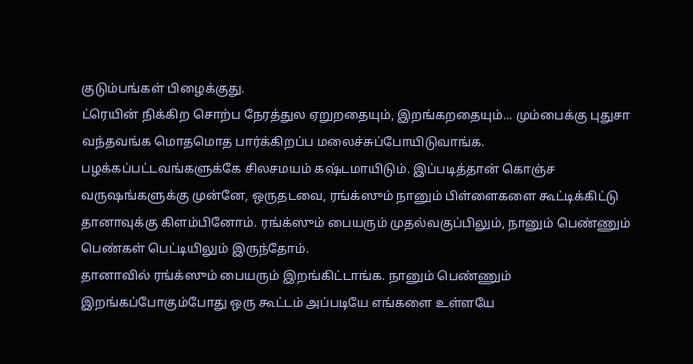குடும்பங்கள் பிழைக்குது.
ட்ரெயின் நிக்கிற சொற்ப நேரத்துல ஏறுறதையும், இறங்கறதையும்... மும்பைக்கு புதுசா வந்தவங்க மொதமொத பார்க்கிறப்ப மலைச்சுப்போயிடுவாங்க. பழக்கப்பட்டவங்களுக்கே சிலசமயம் கஷ்டமாயிடும். இப்படித்தான் கொஞ்ச வருஷங்களுக்கு முன்னே, ஒருதடவை, ரங்க்ஸும் நானும் பிள்ளைகளை கூட்டிக்கிட்டு தானாவுக்கு கிளம்பினோம். ரங்க்ஸும் பையரும் முதல்வகுப்பிலும், நானும் பெண்ணும் பெண்கள் பெட்டியிலும் இருந்தோம்.
தானாவில் ரங்க்ஸும் பையரும் இறங்கிட்டாங்க. நானும் பெண்ணும் இறங்கப்போகும்போது ஒரு கூட்டம் அப்படியே எங்களை உள்ளயே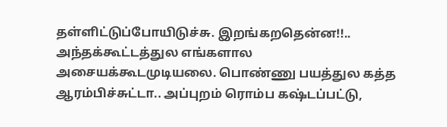தள்ளிட்டுப்போயிடுச்சு. இறங்கறதென்ன!!.. அந்தக்கூட்டத்துல எங்களால அசையக்கூடமுடியலை. பொண்ணு பயத்துல கத்த ஆரம்பிச்சுட்டா.. அப்புறம் ரொம்ப கஷ்டப்பட்டு,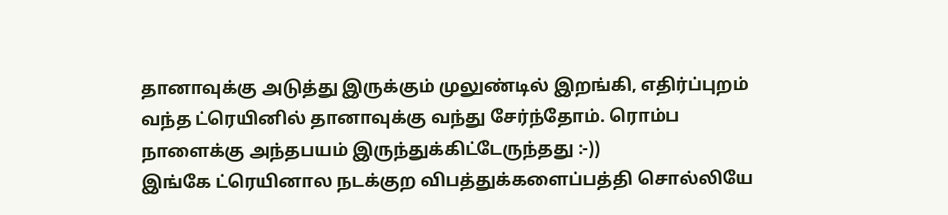தானாவுக்கு அடுத்து இருக்கும் முலுண்டில் இறங்கி, எதிர்ப்புறம் வந்த ட்ரெயினில் தானாவுக்கு வந்து சேர்ந்தோம். ரொம்ப நாளைக்கு அந்தபயம் இருந்துக்கிட்டேருந்தது :-))
இங்கே ட்ரெயினால நடக்குற விபத்துக்களைப்பத்தி சொல்லியே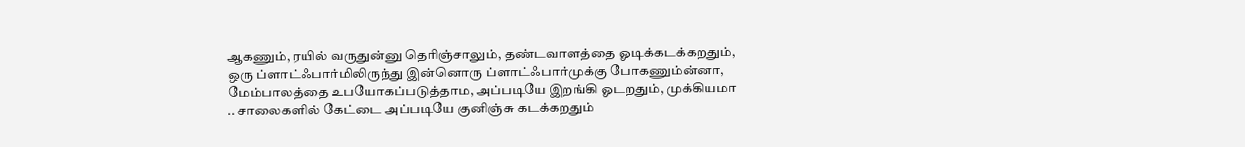ஆகணும், ரயில் வருதுன்னு தெரிஞ்சாலும், தண்டவாளத்தை ஓடிக்கடக்கறதும், ஒரு ப்ளாட்ஃபார்மிலிருந்து இன்னொரு ப்ளாட்ஃபார்முக்கு போகணும்ன்னா, மேம்பாலத்தை உபயோகப்படுத்தாம, அப்படியே இறங்கி ஓடறதும், முக்கியமா .. சாலைகளில் கேட்டை அப்படியே குனிஞ்சு கடக்கறதும்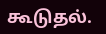கூடுதல்.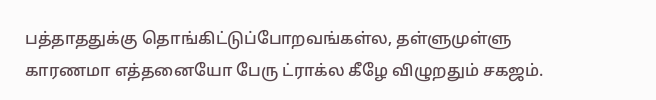பத்தாததுக்கு தொங்கிட்டுப்போறவங்கள்ல, தள்ளுமுள்ளு காரணமா எத்தனையோ பேரு ட்ராக்ல கீழே விழுறதும் சகஜம்.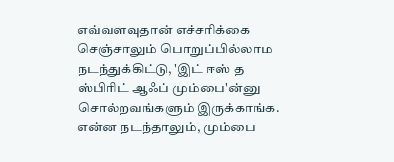எவ்வளவுதான் எச்சரிக்கை செஞ்சாலும் பொறுப்பில்லாம நடந்துக்கிட்டு, 'இட் ஈஸ் த ஸ்பிரிட் ஆஃப் மும்பை'ன்னு சொல்றவங்களும் இருக்காங்க. என்ன நடந்தாலும், மும்பை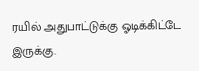ரயில் அதுபாட்டுக்கு ஓடிக்கிட்டே இருக்கு.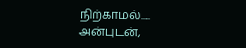நிற்காமல்.....
அன்புடன்,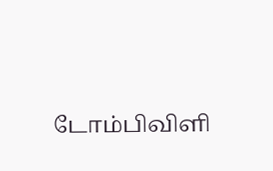டோம்பிவிளி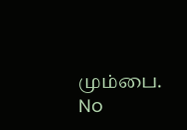மும்பை.
No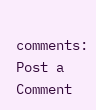comments:
Post a Comment